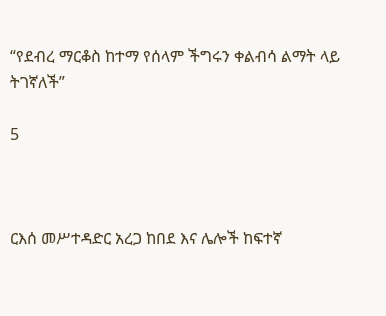“የደብረ ማርቆስ ከተማ የሰላም ችግሩን ቀልብሳ ልማት ላይ ትገኛለች”

5



ርእሰ መሥተዳድር አረጋ ከበደ እና ሌሎች ከፍተኛ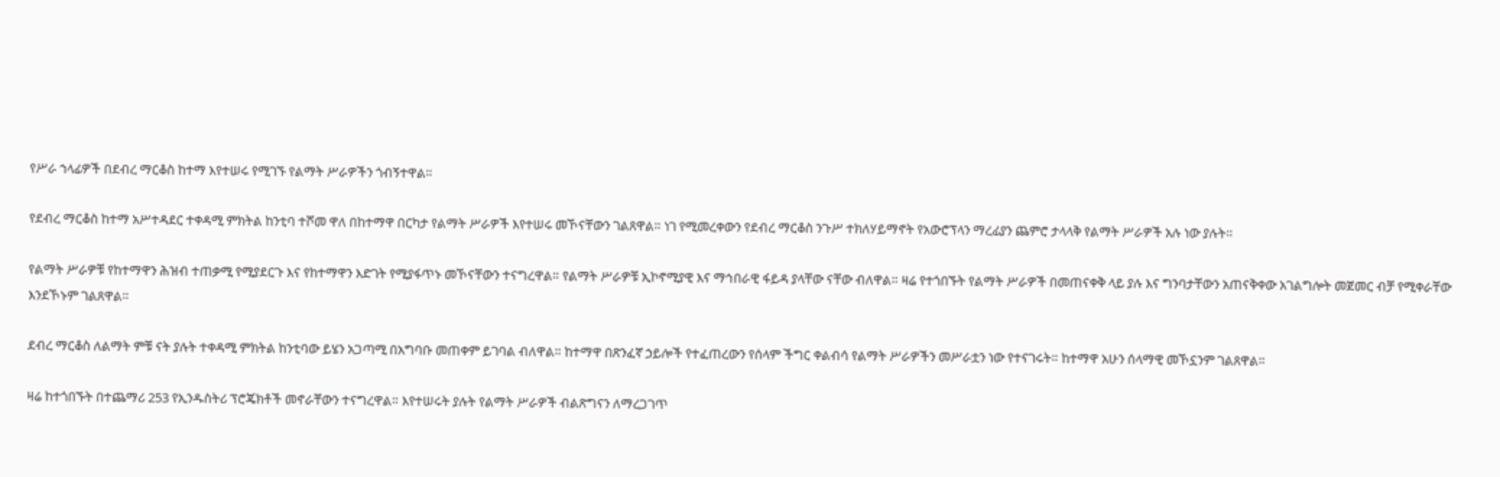የሥራ ኀላፊዎች በደብረ ማርቆስ ከተማ እየተሠሩ የሚገኙ የልማት ሥራዎችን ጎብኝተዋል።

የደብረ ማርቆስ ከተማ አሥተዳደር ተቀዳሚ ምክትል ከንቲባ ተሾመ ዋለ በከተማዋ በርካታ የልማት ሥራዎች እየተሠሩ መኾናቸውን ገልጸዋል። ነገ የሚመረቀውን የደብረ ማርቆስ ንጉሥ ተክለሃይማኖት የአውሮፕላን ማረፊያን ጨምሮ ታላላቅ የልማት ሥራዎች አሉ ነው ያሉት።

የልማት ሥራዎቹ የከተማዋን ሕዝብ ተጠቃሚ የሚያደርጉ እና የከተማዋን እድገት የሚያፋጥኑ መኾናቸውን ተናግረዋል። የልማት ሥራዎቹ ኢኮኖሚያዊ እና ማኅበራዊ ፋይዳ ያላቸው ናቸው ብለዋል። ዛሬ የተጎበኙት የልማት ሥራዎች በመጠናቀቅ ላይ ያሉ እና ግንባታቸውን አጠናቅቀው አገልግሎት መጀመር ብቻ የሚቀራቸው እንደኾኑም ገልጸዋል።

ደብረ ማርቆስ ለልማት ምቹ ናት ያሉት ተቀዳሚ ምክትል ከንቲባው ይሄን አጋጣሚ በአግባቡ መጠቀም ይገባል ብለዋል። ከተማዋ በጽንፈኛ ኃይሎች የተፈጠረውን የሰላም ችግር ቀልብሳ የልማት ሥራዎችን መሥራቷን ነው የተናገሩት። ከተማዋ አሁን ሰላማዊ መኾኗንም ገልጸዋል።

ዛሬ ከተጎበኙት በተጨማሪ 253 የኢንዱስትሪ ፕሮጄክቶች መኖራቸውን ተናግረዋል። እየተሠሩት ያሉት የልማት ሥራዎች ብልጽግናን ለማረጋገጥ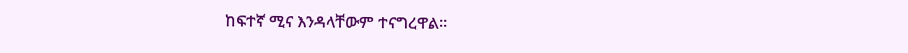ከፍተኛ ሚና እንዳላቸውም ተናግረዋል።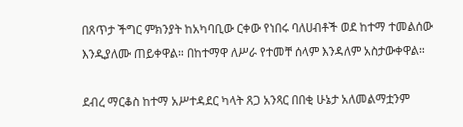በጸጥታ ችግር ምክንያት ከአካባቢው ርቀው የነበሩ ባለሀብቶች ወደ ከተማ ተመልሰው እንዲያለሙ ጠይቀዋል። በከተማዋ ለሥራ የተመቸ ሰላም እንዳለም አስታውቀዋል።

ደብረ ማርቆስ ከተማ አሥተዳደር ካላት ጸጋ አንጻር በበቂ ሁኔታ አለመልማቷንም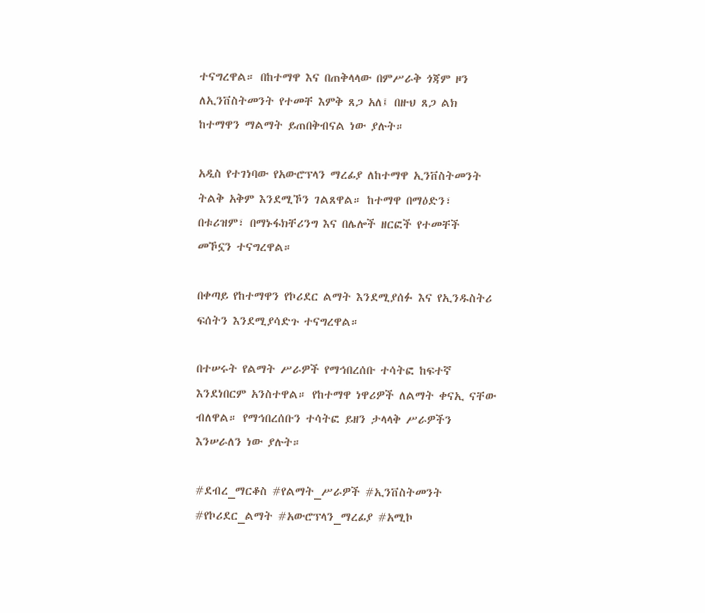ተናግረዋል። በከተማዋ እና በጠቅላላው በምሥራቅ ጎጃም ዞን ለኢንቨስትመንት የተመቸ እምቅ ጸጋ አለ፤ በዙህ ጸጋ ልክ ከተማዋን ማልማት ይጠበቅብናል ነው ያሉት።

አዲስ የተገነባው የአውሮፕላን ማረፊያ ለከተማዋ ኢንቨስትመንት ትልቅ አቅም እንደሚኾን ገልጸዋል። ከተማዋ በማዕድን፣ በቱሪዝም፣ በማኑፋክቸሪንግ እና በሌሎች ዘርፎች የተመቸች መኾኗን ተናግረዋል።

በቀጣይ የከተማዋን የኮሪደር ልማት እንደሚያሰፉ እና የኢንዱስትሪ ፍሰትን እንደሚያሳድጉ ተናግረዋል።

በተሠሩት የልማት ሥራዎች የማኅበረሰቡ ተሳትፎ ከፍተኛ እንደነበርም አንስተዋል። የከተማዋ ነዋሪዎች ለልማት ቀናኢ ናቸው ብለዋል። የማኅበረሰቡን ተሳትፎ ይዘን ታላላቅ ሥራዎችን እንሠራለን ነው ያሉት።

#ደብረ_ማርቆስ #የልማት_ሥራዎች #ኢንቨስትመንት #የኮሪደር_ልማት #አውሮፕላን_ማረፊያ #አሚኮ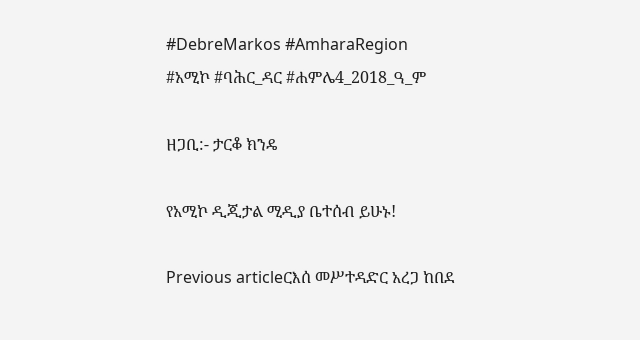#DebreMarkos #AmharaRegion
#አሚኮ #ባሕር_ዳር #ሐምሌ4_2018_ዓ_ም

ዘጋቢ:- ታርቆ ክንዴ

የአሚኮ ዲጂታል ሚዲያ ቤተሰብ ይሁኑ!

Previous articleርእሰ መሥተዳድር አረጋ ከበደ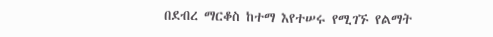በደብረ ማርቆስ ከተማ እየተሠሩ የሚገኙ የልማት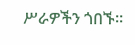ሥራዎችን ጎበኙ።